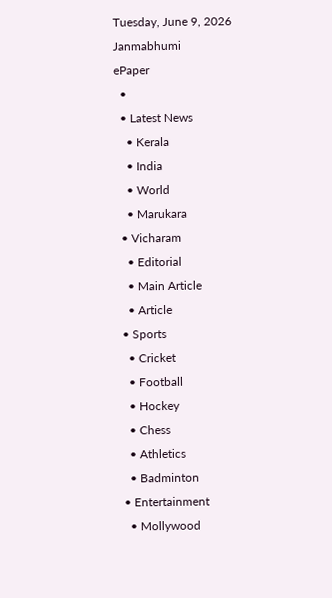Tuesday, June 9, 2026
Janmabhumi
ePaper
  •
  • Latest News
    • Kerala
    • India
    • World
    • Marukara
  • Vicharam
    • Editorial
    • Main Article
    • Article
  • Sports
    • Cricket
    • Football
    • Hockey
    • Chess
    • Athletics
    • Badminton
  • Entertainment
    • Mollywood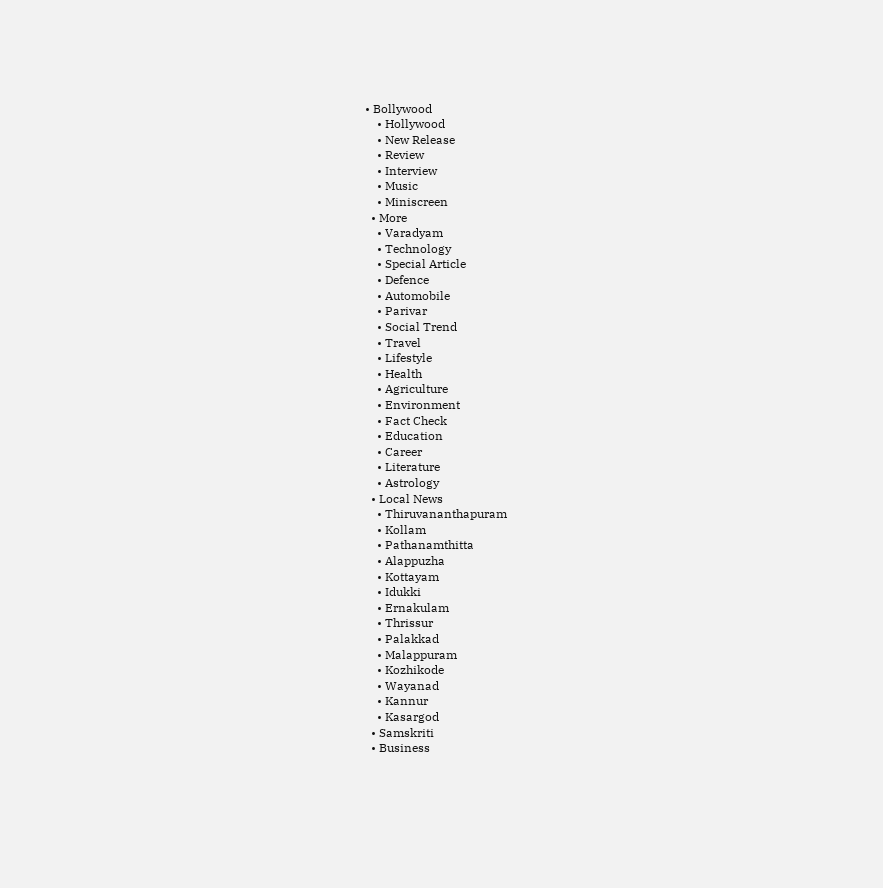• Bollywood
    • Hollywood
    • New Release
    • Review
    • Interview
    • Music
    • Miniscreen
  • More
    • Varadyam
    • Technology
    • Special Article
    • Defence
    • Automobile
    • Parivar
    • Social Trend
    • Travel
    • Lifestyle
    • Health
    • Agriculture
    • Environment
    • Fact Check
    • Education
    • Career
    • Literature
    • Astrology
  • Local News
    • Thiruvananthapuram
    • Kollam
    • Pathanamthitta
    • Alappuzha
    • Kottayam
    • Idukki
    • Ernakulam
    • Thrissur
    • Palakkad
    • Malappuram
    • Kozhikode
    • Wayanad
    • Kannur
    • Kasargod
  • Samskriti
  • Business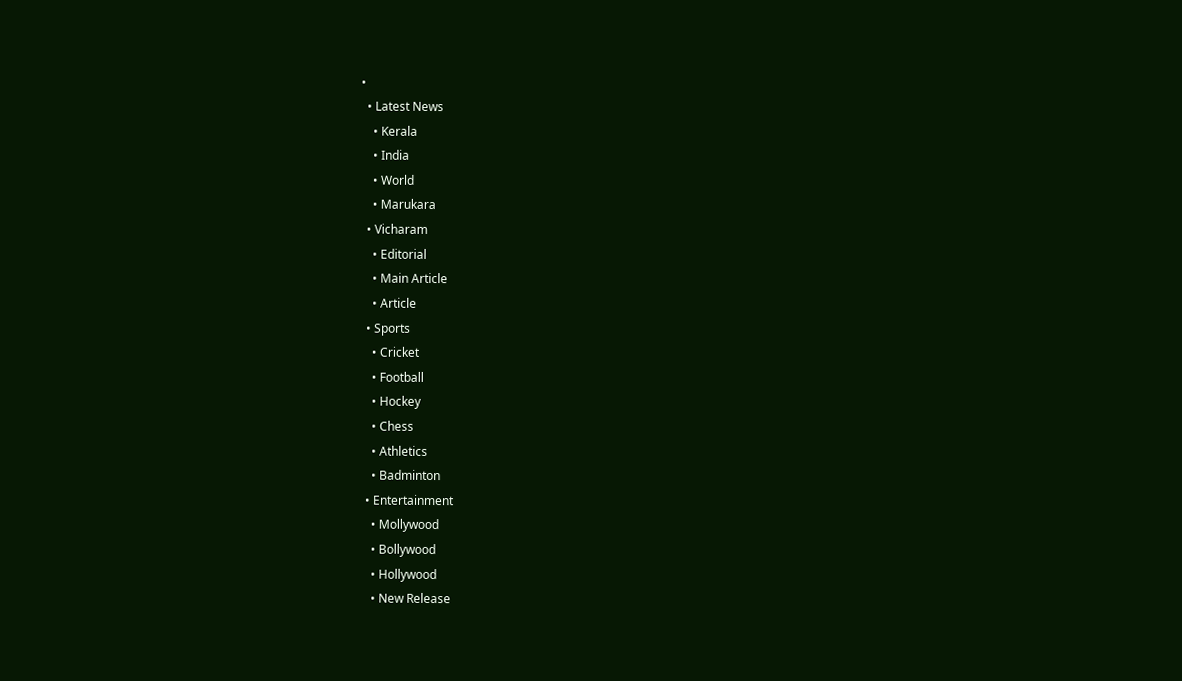•
  • Latest News
    • Kerala
    • India
    • World
    • Marukara
  • Vicharam
    • Editorial
    • Main Article
    • Article
  • Sports
    • Cricket
    • Football
    • Hockey
    • Chess
    • Athletics
    • Badminton
  • Entertainment
    • Mollywood
    • Bollywood
    • Hollywood
    • New Release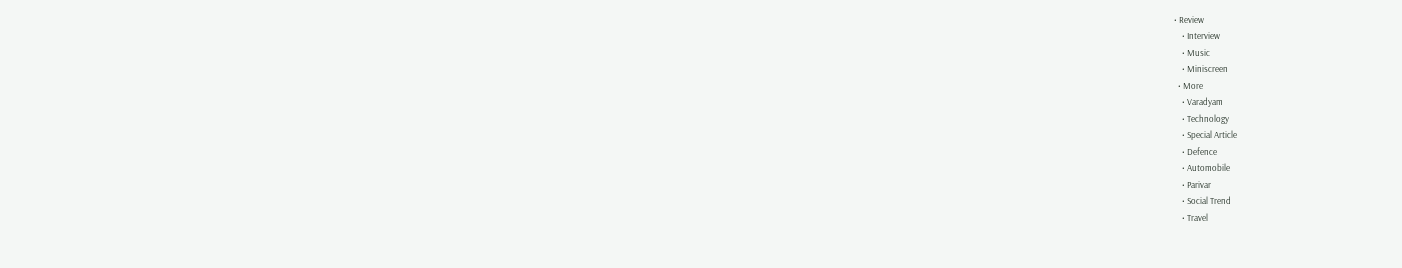• Review
    • Interview
    • Music
    • Miniscreen
  • More
    • Varadyam
    • Technology
    • Special Article
    • Defence
    • Automobile
    • Parivar
    • Social Trend
    • Travel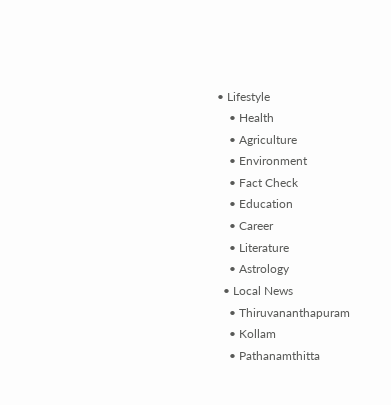• Lifestyle
    • Health
    • Agriculture
    • Environment
    • Fact Check
    • Education
    • Career
    • Literature
    • Astrology
  • Local News
    • Thiruvananthapuram
    • Kollam
    • Pathanamthitta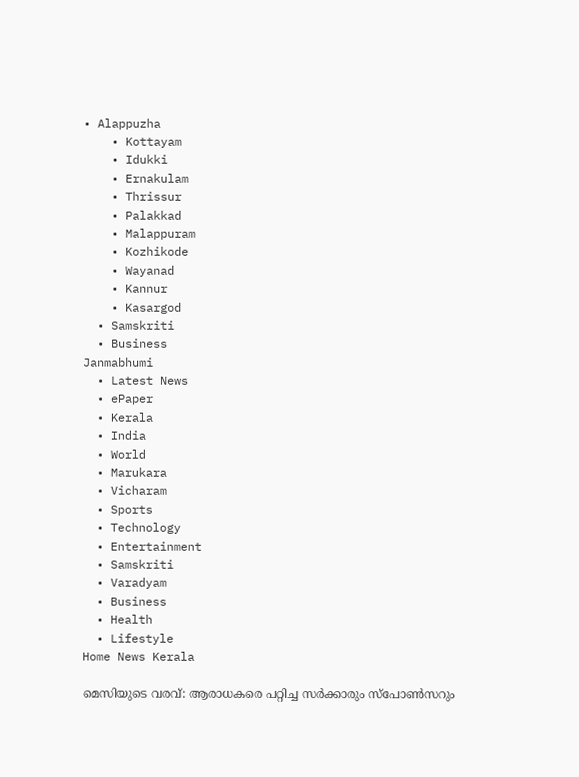• Alappuzha
    • Kottayam
    • Idukki
    • Ernakulam
    • Thrissur
    • Palakkad
    • Malappuram
    • Kozhikode
    • Wayanad
    • Kannur
    • Kasargod
  • Samskriti
  • Business
Janmabhumi
  • Latest News
  • ePaper
  • Kerala
  • India
  • World
  • Marukara
  • Vicharam
  • Sports
  • Technology
  • Entertainment
  • Samskriti
  • Varadyam
  • Business
  • Health
  • Lifestyle
Home News Kerala

മെസിയുടെ വരവ്: ആരാധകരെ പറ്റിച്ച സര്‍ക്കാരും സ്‌പോണ്‍സറും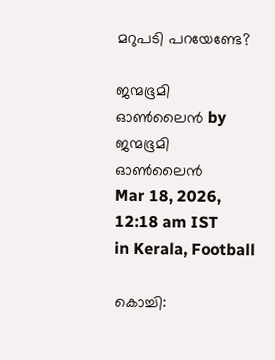മറുപടി പറയേണ്ടേ?

ജന്മഭൂമി ഓണ്‍ലൈന്‍ by ജന്മഭൂമി ഓണ്‍ലൈന്‍
Mar 18, 2026, 12:18 am IST
in Kerala, Football

കൊച്ചി: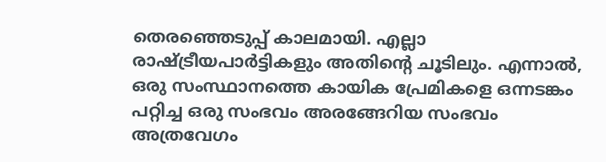തെരഞ്ഞെടുപ്പ് കാലമായി. എല്ലാ രാഷ്ട്രീയപാര്‍ട്ടികളും അതിന്റെ ചൂടിലും. എന്നാല്‍, ഒരു സംസ്ഥാനത്തെ കായിക പ്രേമികളെ ഒന്നടങ്കം പറ്റിച്ച ഒരു സംഭവം അരങ്ങേറിയ സംഭവം അത്രവേഗം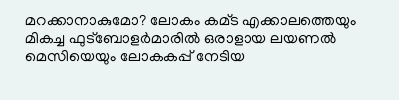മറക്കാനാകുമോ? ലോകം കമ്ട എക്കാലത്തെയും മികച്ച ഫുട്‌ബോളര്‍മാരില്‍ ഒരാളായ ലയണല്‍ മെസിയെയും ലോകകപ്പ് നേടിയ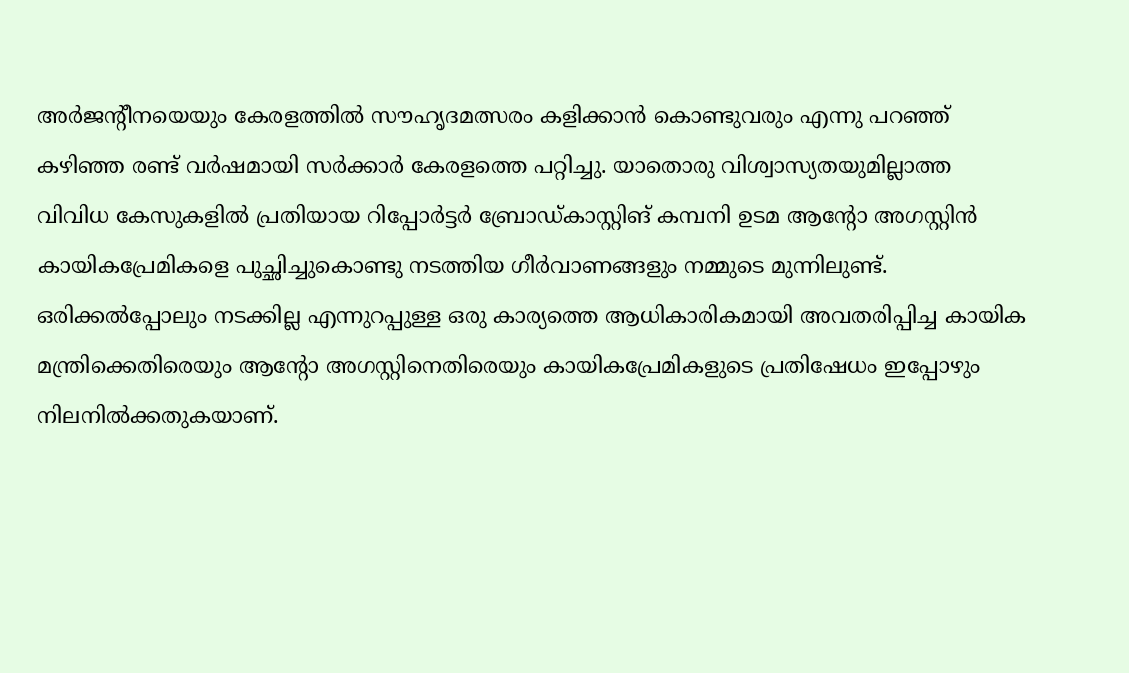അര്‍ജന്റീനയെയും കേരളത്തില്‍ സൗഹൃദമത്സരം കളിക്കാന്‍ കൊണ്ടുവരും എന്നു പറഞ്ഞ് കഴിഞ്ഞ രണ്ട് വര്‍ഷമായി സര്‍ക്കാര്‍ കേരളത്തെ പറ്റിച്ചു. യാതൊരു വിശ്വാസ്യതയുമില്ലാത്ത വിവിധ കേസുകളില്‍ പ്രതിയായ റിപ്പോര്‍ട്ടര്‍ ബ്രോഡ്കാസ്റ്റിങ് കമ്പനി ഉടമ ആന്റോ അഗസ്റ്റിന്‍ കായികപ്രേമികളെ പുച്ഛിച്ചുകൊണ്ടു നടത്തിയ ഗീര്‍വാണങ്ങളും നമ്മുടെ മുന്നിലുണ്ട്. ഒരിക്കല്‍പ്പോലും നടക്കില്ല എന്നുറപ്പുള്ള ഒരു കാര്യത്തെ ആധികാരികമായി അവതരിപ്പിച്ച കായിക മന്ത്രിക്കെതിരെയും ആന്റോ അഗസ്റ്റിനെതിരെയും കായികപ്രേമികളുടെ പ്രതിഷേധം ഇപ്പോഴും നിലനില്‍ക്കതുകയാണ്.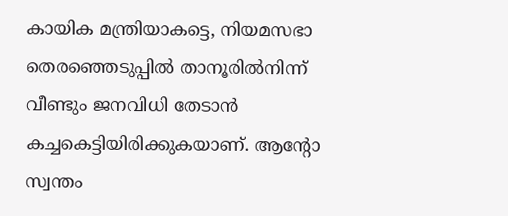കായിക മന്ത്രിയാകട്ടെ, നിയമസഭാ തെരഞ്ഞെടുപ്പില്‍ താനൂരില്‍നിന്ന് വീണ്ടും ജനവിധി തേടാന്‍ കച്ചകെട്ടിയിരിക്കുകയാണ്. ആന്റോ സ്വന്തം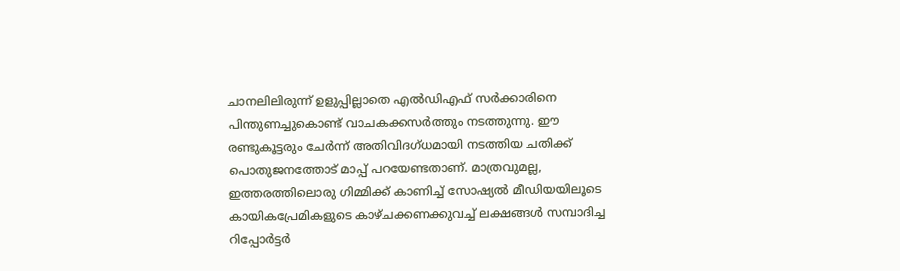ചാനലിലിരുന്ന് ഉളുപ്പില്ലാതെ എല്‍ഡിഎഫ് സര്‍ക്കാരിനെ പിന്തുണച്ചുകൊണ്ട് വാചകക്കസര്‍ത്തും നടത്തുന്നു. ഈ രണ്ടുകൂട്ടരും ചേര്‍ന്ന് അതിവിദഗ്ധമായി നടത്തിയ ചതിക്ക് പൊതുജനത്തോട് മാപ്പ് പറയേണ്ടതാണ്. മാത്രവുമല്ല, ഇത്തരത്തിലൊരു ഗിമ്മിക്ക് കാണിച്ച് സോഷ്യല്‍ മീഡിയയിലൂടെ കായികപ്രേമികളുടെ കാഴ്ചക്കണക്കുവച്ച് ലക്ഷങ്ങള്‍ സമ്പാദിച്ച റിപ്പോര്‍ട്ടര്‍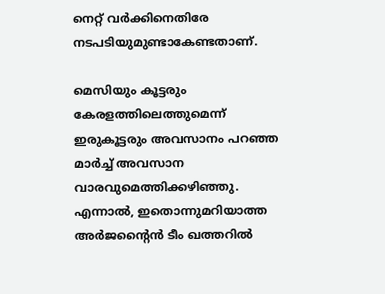നെറ്റ് വര്‍ക്കിനെതിരേ നടപടിയുമുണ്ടാകേണ്ടതാണ്.

മെസിയും കൂട്ടരും കേരളത്തിലെത്തുമെന്ന് ഇരുകൂട്ടരും അവസാനം പറഞ്ഞ മാര്‍ച്ച് അവസാന വാരവുമെത്തിക്കഴിഞ്ഞു. എന്നാല്‍, ഇതൊന്നുമറിയാത്ത അര്‍ജന്റൈന്‍ ടീം ഖത്തറില്‍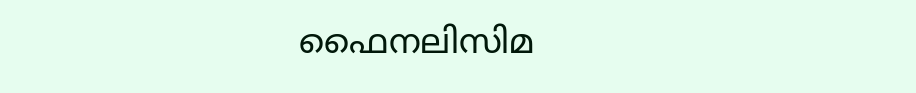ഫൈനലിസിമ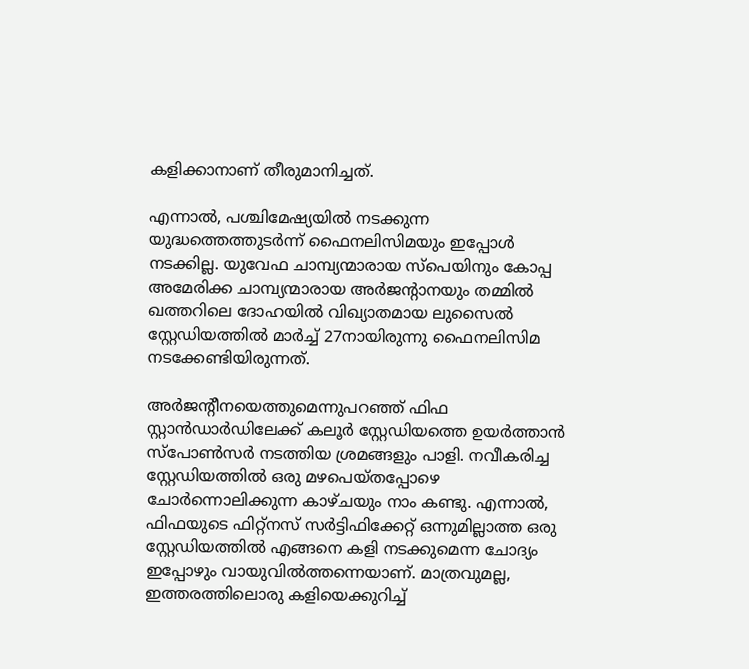കളിക്കാനാണ് തീരുമാനിച്ചത്.

എന്നാല്‍, പശ്ചിമേഷ്യയില്‍ നടക്കുന്ന യുദ്ധത്തെത്തുടര്‍ന്ന് ഫൈനലിസിമയും ഇപ്പോള്‍ നടക്കില്ല. യുവേഫ ചാമ്പ്യന്മാരായ സ്‌പെയിനും കോപ്പ അമേരിക്ക ചാമ്പ്യന്മാരായ അര്‍ജന്റാനയും തമ്മില്‍ ഖത്തറിലെ ദോഹയില്‍ വിഖ്യാതമായ ലുസൈല്‍ സ്റ്റേഡിയത്തില്‍ മാര്‍ച്ച് 27നായിരുന്നു ഫൈനലിസിമ നടക്കേണ്ടിയിരുന്നത്.

അര്‍ജന്റീനയെത്തുമെന്നുപറഞ്ഞ് ഫിഫ സ്റ്റാന്‍ഡാര്‍ഡിലേക്ക് കലൂര്‍ സ്റ്റേഡിയത്തെ ഉയര്‍ത്താന്‍ സ്‌പോണ്‍സര്‍ നടത്തിയ ശ്രമങ്ങളും പാളി. നവീകരിച്ച സ്റ്റേഡിയത്തില്‍ ഒരു മഴപെയ്തപ്പോഴെ ചോര്‍ന്നൊലിക്കുന്ന കാഴ്ചയും നാം കണ്ടു. എന്നാല്‍, ഫിഫയുടെ ഫിറ്റ്‌നസ് സര്‍ട്ടിഫിക്കേറ്റ് ഒന്നുമില്ലാത്ത ഒരു സ്റ്റേഡിയത്തില്‍ എങ്ങനെ കളി നടക്കുമെന്ന ചോദ്യം ഇപ്പോഴും വായുവില്‍ത്തന്നെയാണ്. മാത്രവുമല്ല, ഇത്തരത്തിലൊരു കളിയെക്കുറിച്ച്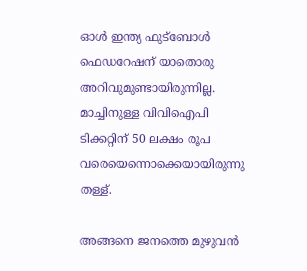ഓള്‍ ഇന്ത്യ ഫുട്‌ബോള്‍ ഫെഡറേഷന് യാതൊരു അറിവുമുണ്ടായിരുന്നില്ല. മാച്ചിനുള്ള വിവിഐപി ടിക്കറ്റിന് 50 ലക്ഷം രൂപ വരെയെന്നൊക്കെയായിരുന്നു തള്ള്.

അങ്ങനെ ജനത്തെ മുഴുവന്‍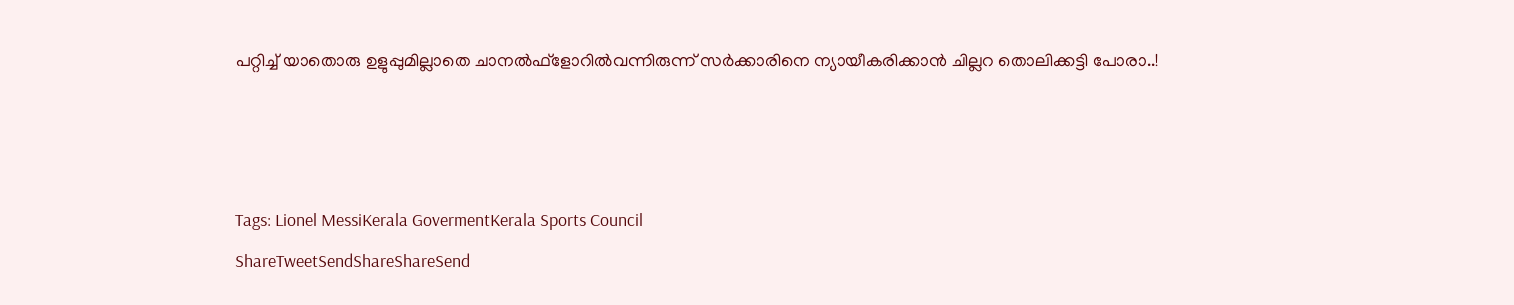പറ്റിച്ച് യാതൊരു ഉളുപ്പുമില്ലാതെ ചാനല്‍ഫ്‌ളോറില്‍വന്നിരുന്ന് സര്‍ക്കാരിനെ ന്യായീകരിക്കാന്‍ ചില്ലറ തൊലിക്കട്ടി പോരാ..!



Tags: Lionel MessiKerala GovermentKerala Sports Council
ShareTweetSendShareShareSend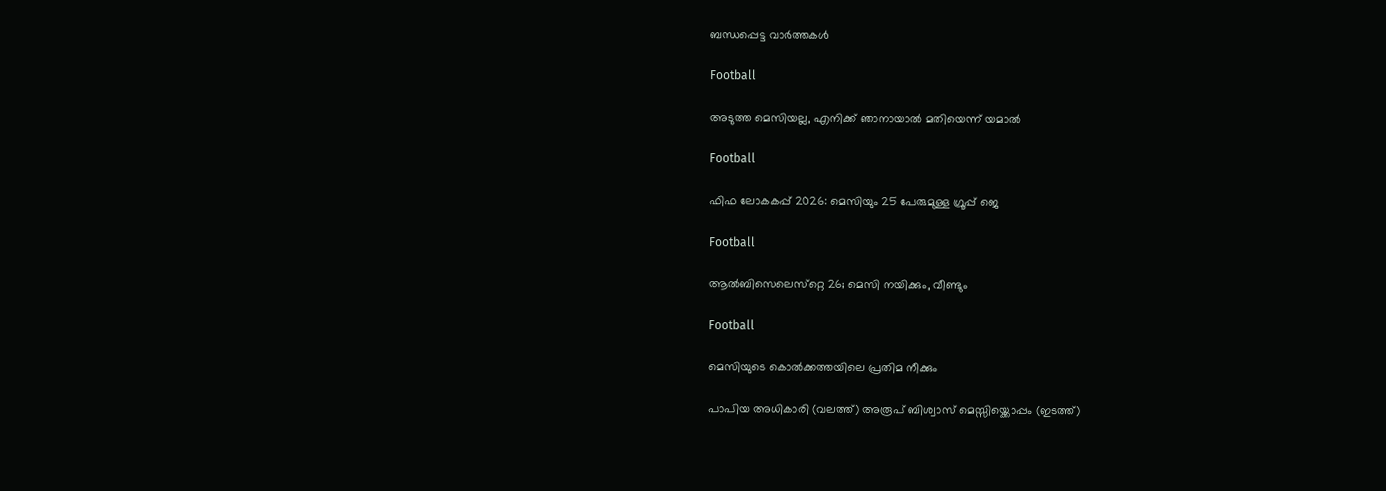ബന്ധപ്പെട്ട വാര്‍ത്തകള്‍

Football

അടുത്ത മെസിയല്ല, എനിക്ക് ഞാനായാല്‍ മതിയെന്ന് യമാല്‍

Football

ഫിഫ ലോകകപ്പ് 2026: മെസിയും 25 പേരുമുള്ള ഗ്രൂപ്പ് ജെ

Football

ആല്‍ബിസെലെസ്‌റ്റെ 26; മെസി നയിക്കും, വീണ്ടും

Football

മെസിയുടെ കൊല്‍ക്കത്തയിലെ പ്രതിമ നീക്കും

പാപിയ അധികാരി (വലത്ത്) അരൂപ് ബിശ്വാസ് മെസ്സിയ്ക്കൊപ്പം (ഇടത്ത്)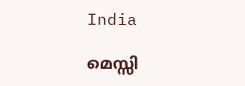India

മെസ്സി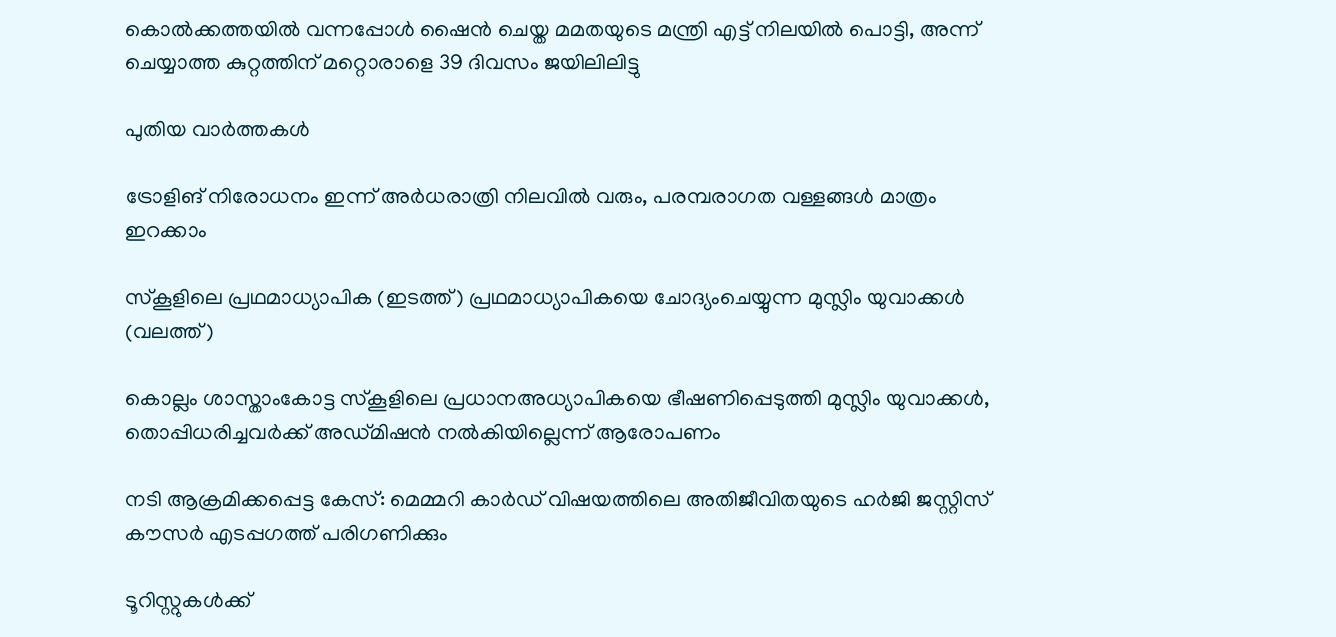കൊല്‍ക്കത്തയില്‍ വന്നപ്പോള്‍ ഷൈന്‍ ചെയ്ത മമതയുടെ മന്ത്രി എട്ട് നിലയില്‍ പൊട്ടി, അന്ന് ചെയ്യാത്ത കുറ്റത്തിന് മറ്റൊരാളെ 39 ദിവസം ജയിലിലിട്ടു

പുതിയ വാര്‍ത്തകള്‍

ട്രോളിങ് നിരോധനം ഇന്ന് അര്‍ധരാത്രി നിലവില്‍ വരും, പരമ്പരാഗത വള്ളങ്ങള്‍ മാത്രം ഇറക്കാം

സ്കൂളിലെ പ്രഥമാധ്യാപിക (ഇടത്ത്) പ്രഥമാധ്യാപികയെ ചോദ്യംചെയ്യുന്ന മുസ്ലിം യുവാക്കള്‍ (വലത്ത്)

കൊല്ലം ശാസ്താംകോട്ട സ്കൂളിലെ പ്രധാനഅധ്യാപികയെ ഭീഷണിപ്പെടുത്തി മുസ്ലിം യുവാക്കള്‍, തൊപ്പിധരിച്ചവര്‍ക്ക് അഡ്മിഷന്‍ നല്‍കിയില്ലെന്ന് ആരോപണം

നടി ആക്രമിക്കപ്പെട്ട കേസ്: മെമ്മറി കാര്‍ഡ് വിഷയത്തിലെ അതിജീവിതയുടെ ഹര്‍ജി ജസ്റ്റിസ് കൗസര്‍ എടപ്പഗത്ത് പരിഗണിക്കും

ടൂറിസ്റ്റുകൾക്ക്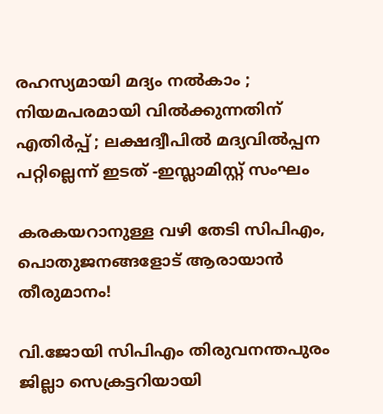രഹസ്യമായി മദ്യം നൽകാം ; നിയമപരമായി വിൽക്കുന്നതിന് എതിർപ്പ് ; ലക്ഷദ്വീപിൽ മദ്യവിൽപ്പന പറ്റില്ലെന്ന് ഇടത് -ഇസ്ലാമിസ്റ്റ് സംഘം

കരകയറാനുള്ള വഴി തേടി സിപിഎം, പൊതുജനങ്ങളോട് ആരായാന്‍ തീരുമാനം!

വി.ജോയി സിപിഎം തിരുവനന്തപുരം ജില്ലാ സെക്രട്ടറിയായി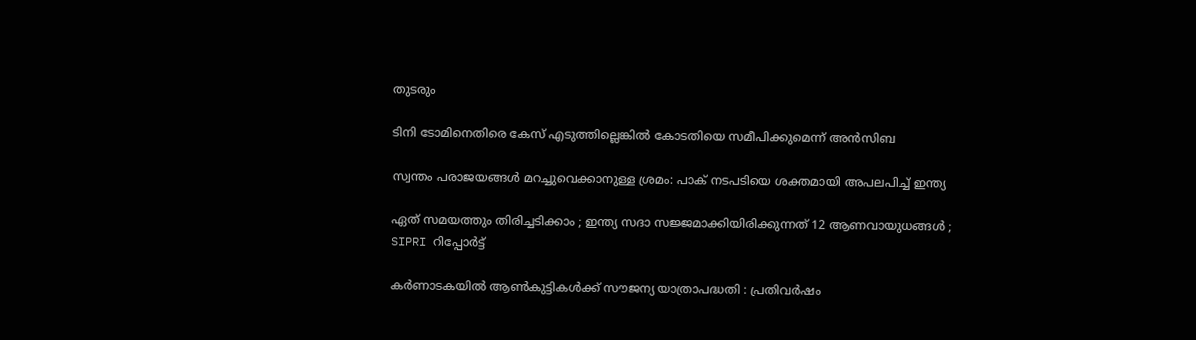തുടരും

ടിനി ടോമിനെതിരെ കേസ് എടുത്തില്ലെങ്കില്‍ കോടതിയെ സമീപിക്കുമെന്ന് അന്‍സിബ

സ്വന്തം പരാജയങ്ങള്‍ മറച്ചുവെക്കാനുള്ള ശ്രമം: പാക് നടപടിയെ ശക്തമായി അപലപിച്ച് ഇന്ത്യ

ഏത് സമയത്തും തിരിച്ചടിക്കാം ; ഇന്ത്യ സദാ സജ്ജമാക്കിയിരിക്കുന്നത് 12 ആണവായുധങ്ങൾ ; SIPRI റിപ്പോർട്ട്

കര്‍ണാടകയില്‍ ആണ്‍കുട്ടികള്‍ക്ക് സൗജന്യ യാത്രാപദ്ധതി : പ്രതിവര്‍ഷം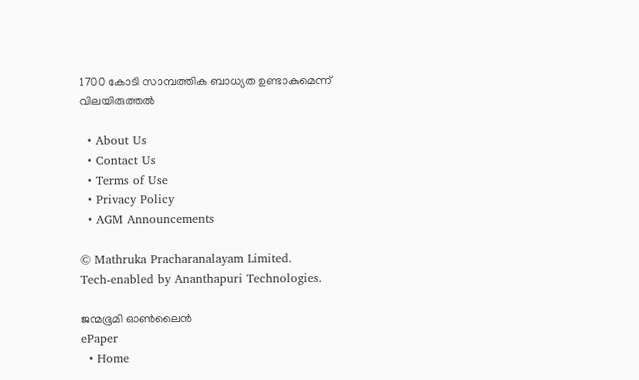1700 കോടി സാമ്പത്തിക ബാധ്യത ഉണ്ടാകുമെന്ന് വിലയിരുത്തല്‍

  • About Us
  • Contact Us
  • Terms of Use
  • Privacy Policy
  • AGM Announcements

© Mathruka Pracharanalayam Limited.
Tech-enabled by Ananthapuri Technologies.

ജന്മഭൂമി ഓണ്‍ലൈന്‍
ePaper
  • Home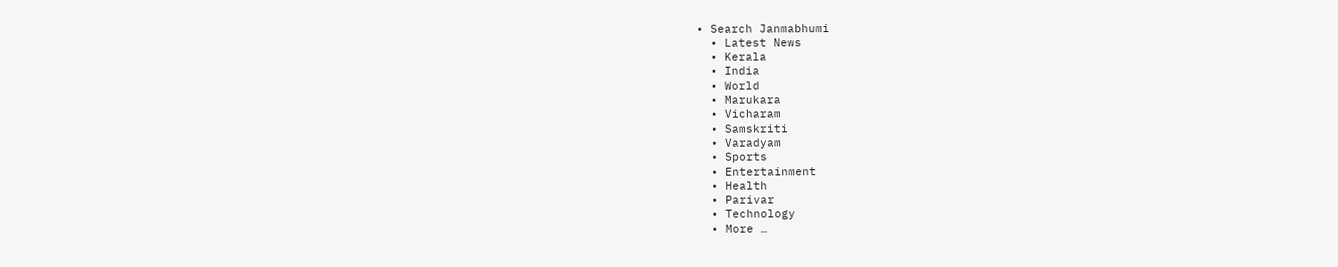• Search Janmabhumi
  • Latest News
  • Kerala
  • India
  • World
  • Marukara
  • Vicharam
  • Samskriti
  • Varadyam
  • Sports
  • Entertainment
  • Health
  • Parivar
  • Technology
  • More …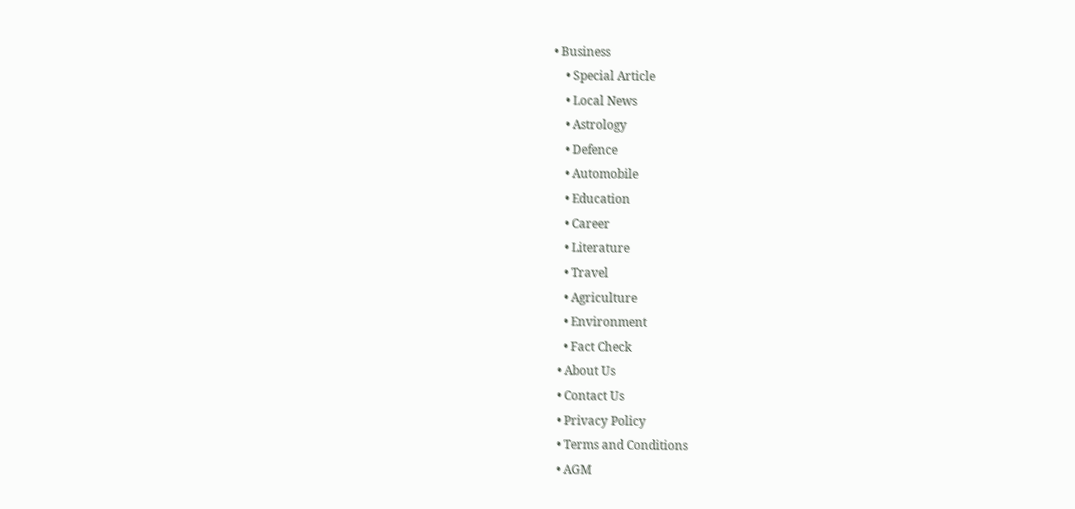• Business
    • Special Article
    • Local News
    • Astrology
    • Defence
    • Automobile
    • Education
    • Career
    • Literature
    • Travel
    • Agriculture
    • Environment
    • Fact Check
  • About Us
  • Contact Us
  • Privacy Policy
  • Terms and Conditions
  • AGM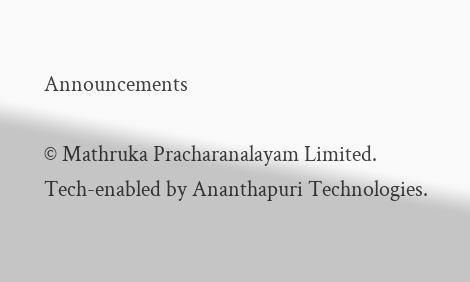Announcements

© Mathruka Pracharanalayam Limited.
Tech-enabled by Ananthapuri Technologies.